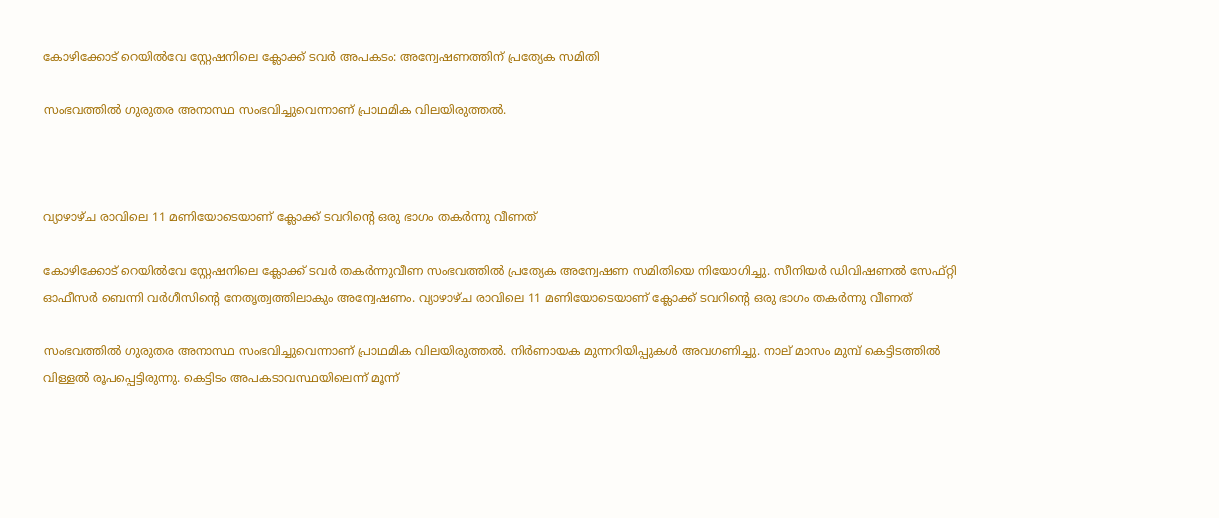കോഴിക്കോട് റെയില്‍വേ സ്റ്റേഷനിലെ ക്ലോക്ക് ടവര്‍ അപകടം: അന്വേഷണത്തിന് പ്രത്യേക സമിതി

സംഭവത്തില്‍ ഗുരുതര അനാസ്ഥ സംഭവിച്ചുവെന്നാണ് പ്രാഥമിക വിലയിരുത്തല്‍.



വ്യാഴാഴ്ച രാവിലെ 11 മണിയോടെയാണ് ക്ലോക്ക് ടവറിന്റെ ഒരു ഭാഗം തകര്‍ന്നു വീണത്

കോഴിക്കോട് റെയില്‍വേ സ്റ്റേഷനിലെ ക്ലോക്ക് ടവര്‍ തകര്‍ന്നുവീണ സംഭവത്തില്‍ പ്രത്യേക അന്വേഷണ സമിതിയെ നിയോഗിച്ചു. സീനിയര്‍ ഡിവിഷണല്‍ സേഫ്റ്റി ഓഫീസര്‍ ബെന്നി വര്‍ഗീസിന്റെ നേതൃത്വത്തിലാകും അന്വേഷണം. വ്യാഴാഴ്ച രാവിലെ 11 മണിയോടെയാണ് ക്ലോക്ക് ടവറിന്റെ ഒരു ഭാഗം തകര്‍ന്നു വീണത്

സംഭവത്തില്‍ ഗുരുതര അനാസ്ഥ സംഭവിച്ചുവെന്നാണ് പ്രാഥമിക വിലയിരുത്തല്‍. നിര്‍ണായക മുന്നറിയിപ്പുകള്‍ അവഗണിച്ചു. നാല് മാസം മുമ്പ് കെട്ടിടത്തില്‍ വിള്ളല്‍ രൂപപ്പെട്ടിരുന്നു. കെട്ടിടം അപകടാവസ്ഥയിലെന്ന് മൂന്ന്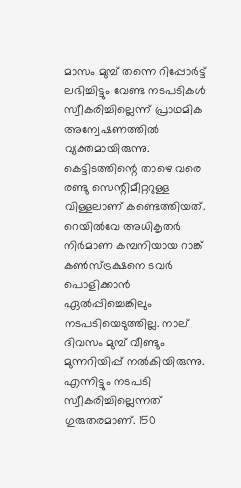മാസം മുമ്പ് തന്നെ റിപ്പോര്‍ട്ട് ലഭിച്ചിട്ടും വേണ്ട നടപടികള്‍ സ്വീകരിച്ചില്ലെന്ന് പ്രാഥമിക അന്വേഷണത്തില്‍ വ്യക്തമായിരുന്നു. കെട്ടിടത്തിന്റെ താഴെ വരെ രണ്ടു സെന്റിമീറ്ററുള്ള വിള്ളലാണ് കണ്ടെത്തിയത്. റെയില്‍വേ അധികൃതര്‍ നിര്‍മാണ കമ്പനിയായ റാങ്ക് കണ്‍സ്ട്രക്ഷനെ ടവര്‍ പൊളിക്കാന്‍ ഏല്‍പ്പിച്ചെങ്കിലും നടപടിയെടുത്തില്ല. നാല് ദിവസം മുമ്പ് വീണ്ടും മുന്നറിയിപ്പ് നല്‍കിയിരുന്നു. എന്നിട്ടും നടപടി സ്വീകരിച്ചില്ലെന്നത് ഗുരുതരമാണ്. 150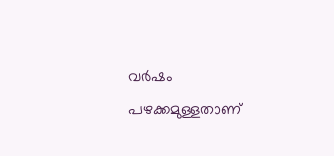വര്‍ഷം പഴക്കമുള്ളതാണ്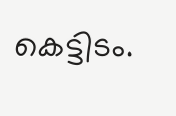കെട്ടിടം.